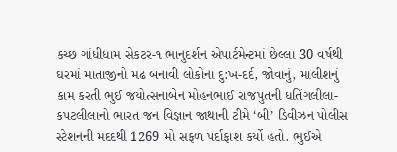કચ્છ ગાંધીધામ સેકટર-૧ ભાનુદર્શન એપાર્ટમેન્ટમાં છેલ્લા 30 વર્ષથી ઘરમાં માતાજીનો મઢ બનાવી લોકોના દુ:ખ-દર્દ, જોવાનું, માલીશનું કામ કરતી ભુઈ જયોત્સનાબેન મોહનભાઈ રાજપુતની ધતિંગલીલા-કપટલીલાનો ભારત જન વિજ્ઞાન જાથાની ટીમે ‘બી’ ડિવીઝન પોલીસ સ્ટેશનની મદદથી 1269 મો સફળ પર્દાફાશ કર્યો હતો. ભુઈએ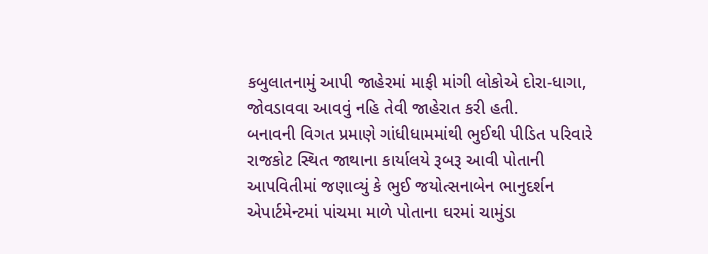કબુલાતનામું આપી જાહેરમાં માફી માંગી લોકોએ દોરા-ધાગા, જોવડાવવા આવવું નહિ તેવી જાહેરાત કરી હતી.
બનાવની વિગત પ્રમાણે ગાંધીધામમાંથી ભુઈથી પીડિત પરિવારે રાજકોટ સ્થિત જાથાના કાર્યાલયે રૂબરૂ આવી પોતાની આપવિતીમાં જણાવ્યું કે ભુઈ જયોત્સનાબેન ભાનુદર્શન એપાર્ટમેન્ટમાં પાંચમા માળે પોતાના ઘરમાં ચામુંડા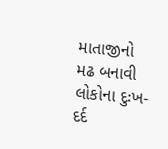માતાજીનો મઢ બનાવી લોકોના દુઃખ-દર્દ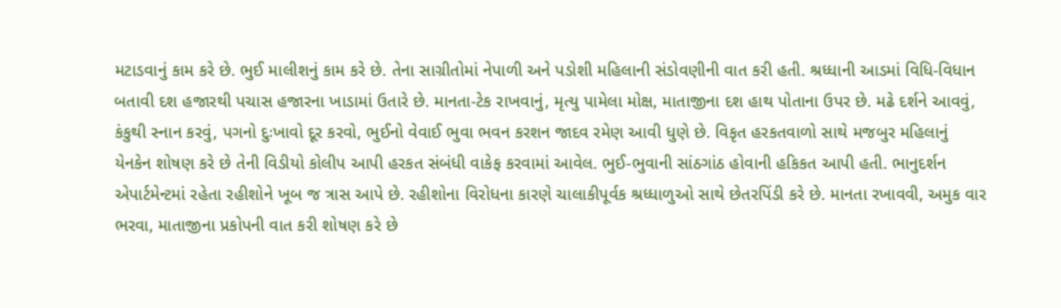મટાડવાનું કામ કરે છે. ભુઈ માલીશનું કામ કરે છે. તેના સાગ્રીતોમાં નેપાળી અને પડોશી મહિલાની સંડોવણીની વાત કરી હતી. શ્રધ્ધાની આડમાં વિધિ-વિધાન બતાવી દશ હજારથી પચાસ હજારના ખાડામાં ઉતારે છે. માનતા-ટેક રાખવાનું, મૃત્યુ પામેલા મોક્ષ, માતાજીના દશ હાથ પોતાના ઉપર છે. મઢે દર્શને આવવું, કંકુથી સ્નાન કરવું, પગનો દુઃખાવો દૂર કરવો, ભુઈનો વેવાઈ ભુવા ભવન કરશન જાદવ રમેણ આવી ધુણે છે. વિકૃત હરકતવાળો સાથે મજબુર મહિલાનું યેનકેન શોષણ કરે છે તેની વિડીયો કોલીપ આપી હરકત સંબંધી વાકેફ કરવામાં આવેલ. ભુઈ-ભુવાની સાંઠગાંઠ હોવાની હકિકત આપી હતી. ભાનુદર્શન એપાર્ટમેન્ટમાં રહેતા રહીશોને ખૂબ જ ત્રાસ આપે છે. રહીશોના વિરોધના કારણે ચાલાકીપૂર્વક શ્રધ્ધાળુઓ સાથે છેતરપિંડી કરે છે. માનતા રખાવવી, અમુક વાર ભરવા, માતાજીના પ્રકોપની વાત કરી શોષણ કરે છે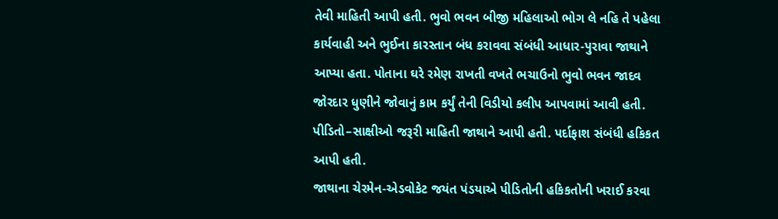તેવી માહિતી આપી હતી. ભુવો ભવન બીજી મહિલાઓ ભોગ લે નહિ તે પહેલા કાર્યવાહી અને ભુઈના કારસ્તાન બંધ કરાવવા સંબંધી આધાર-પુરાવા જાથાને આપ્યા હતા. પોતાના ઘરે રમેણ રાખતી વખતે ભચાઉનો ભુવો ભવન જાદવ જોરદાર ધુણીને જોવાનું કામ કર્યું તેની વિડીયો કલીપ આપવામાં આવી હતી. પીડિતો–સાક્ષીઓ જરૂરી માહિતી જાથાને આપી હતી. પર્દાફાશ સંબંધી હકિકત આપી હતી.
જાથાના ચેરમેન-એડવોકેટ જયંત પંડયાએ પીડિતોની હકિકતોની ખરાઈ કરવા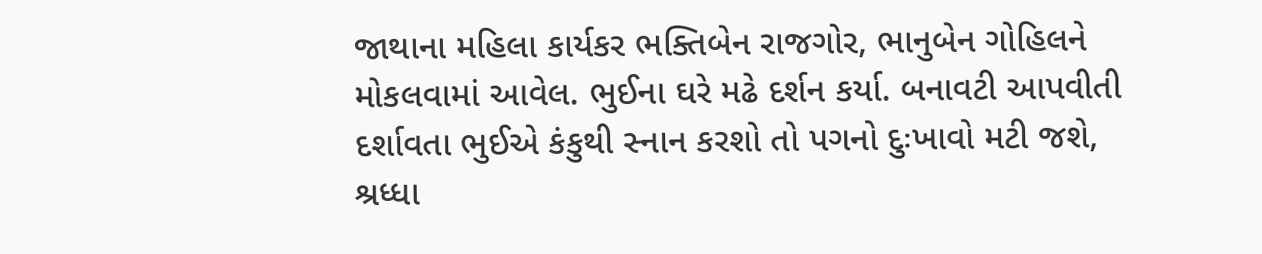જાથાના મહિલા કાર્યકર ભક્તિબેન રાજગોર, ભાનુબેન ગોહિલને મોકલવામાં આવેલ. ભુઈના ઘરે મઢે દર્શન કર્યા. બનાવટી આપવીતી દર્શાવતા ભુઈએ કંકુથી સ્નાન કરશો તો પગનો દુઃખાવો મટી જશે, શ્રધ્ધા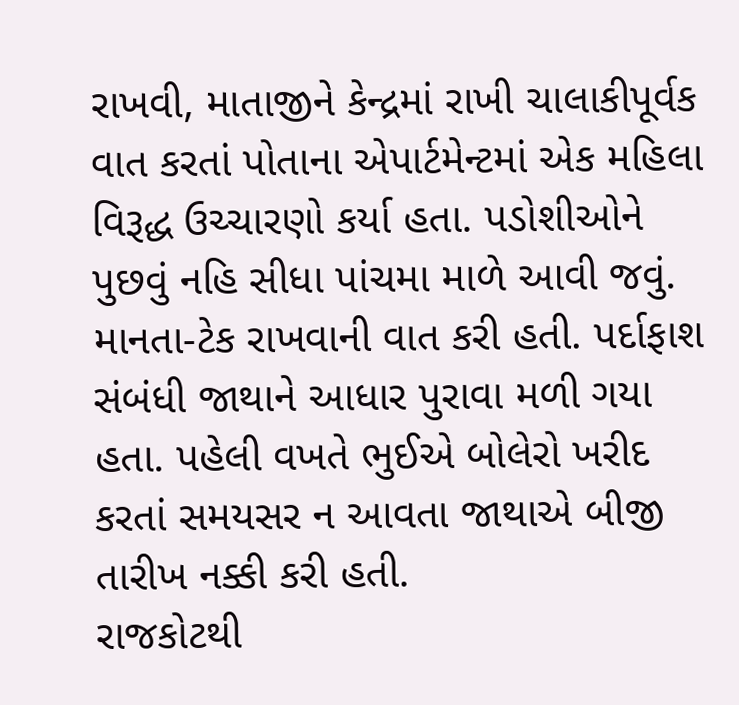રાખવી, માતાજીને કેન્દ્રમાં રાખી ચાલાકીપૂર્વક વાત કરતાં પોતાના એપાર્ટમેન્ટમાં એક મહિલા વિરૂદ્ધ ઉચ્ચારણો કર્યા હતા. પડોશીઓને પુછવું નહિ સીધા પાંચમા માળે આવી જવું. માનતા-ટેક રાખવાની વાત કરી હતી. પર્દાફાશ સંબંધી જાથાને આધાર પુરાવા મળી ગયા હતા. પહેલી વખતે ભુઈએ બોલેરો ખરીદ કરતાં સમયસર ન આવતા જાથાએ બીજી તારીખ નક્કી કરી હતી.
રાજકોટથી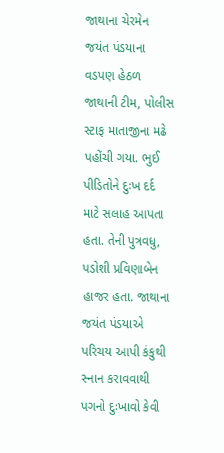જાથાના ચેરમેન જયંત પંડયાના વડપણ હેઠળ જાથાની ટીમ, પોલીસ સ્ટાફ માતાજીના મઢે પહોંચી ગયા. ભુઈ પીડિતોને દુઃખ દર્દ માટે સલાહ આપતા હતા. તેની પુત્રવધુ, પડોશી પ્રવિણાબેન હાજર હતા. જાથાના જયંત પંડયાએ પરિચય આપી કંકુથી સ્નાન કરાવવાથી પગનો દુઃખાવો કેવી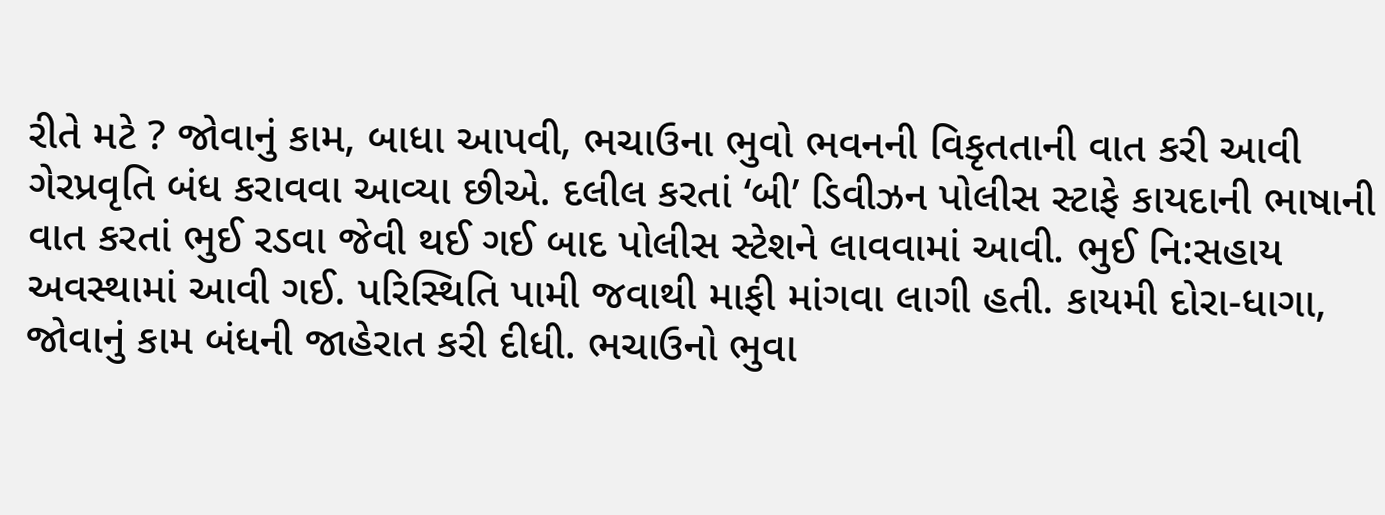રીતે મટે ? જોવાનું કામ, બાધા આપવી, ભચાઉના ભુવો ભવનની વિકૃતતાની વાત કરી આવી ગેરપ્રવૃતિ બંધ કરાવવા આવ્યા છીએ. દલીલ કરતાં ‘બી’ ડિવીઝન પોલીસ સ્ટાફે કાયદાની ભાષાની વાત કરતાં ભુઈ રડવા જેવી થઈ ગઈ બાદ પોલીસ સ્ટેશને લાવવામાં આવી. ભુઈ નિ:સહાય અવસ્થામાં આવી ગઈ. પરિસ્થિતિ પામી જવાથી માફી માંગવા લાગી હતી. કાયમી દોરા-ધાગા, જોવાનું કામ બંધની જાહેરાત કરી દીધી. ભચાઉનો ભુવા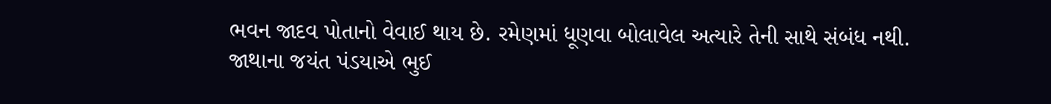ભવન જાદવ પોતાનો વેવાઈ થાય છે. રમેણમાં ધૂણવા બોલાવેલ અત્યારે તેની સાથે સંબંધ નથી.
જાથાના જયંત પંડયાએ ભુઈ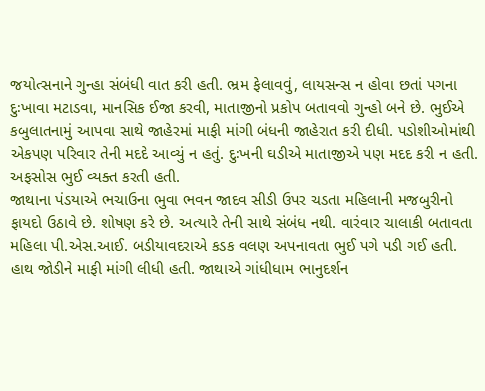જયોત્સનાને ગુન્હા સંબંધી વાત કરી હતી. ભ્રમ ફેલાવવું, લાયસન્સ ન હોવા છતાં પગના દુઃખાવા મટાડવા, માનસિક ઈજા કરવી, માતાજીનો પ્રકોપ બતાવવો ગુન્હો બને છે. ભુઈએ કબુલાતનામું આપવા સાથે જાહેરમાં માફી માંગી બંધની જાહેરાત કરી દીધી. પડોશીઓમાંથી એકપણ પરિવાર તેની મદદે આવ્યું ન હતું. દુઃખની ઘડીએ માતાજીએ પણ મદદ કરી ન હતી. અફસોસ ભુઈ વ્યક્ત કરતી હતી.
જાથાના પંડયાએ ભચાઉના ભુવા ભવન જાદવ સીડી ઉપર ચડતા મહિલાની મજબુરીનો ફાયદો ઉઠાવે છે. શોષણ કરે છે. અત્યારે તેની સાથે સંબંધ નથી. વારંવાર ચાલાકી બતાવતા મહિલા પી.એસ.આઈ. બડીયાવદરાએ કડક વલણ અપનાવતા ભુઈ પગે પડી ગઈ હતી. હાથ જોડીને માફી માંગી લીધી હતી. જાથાએ ગાંધીધામ ભાનુદર્શન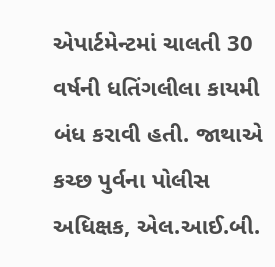એપાર્ટમેન્ટમાં ચાલતી 30 વર્ષની ધતિંગલીલા કાયમી બંધ કરાવી હતી. જાથાએ કચ્છ પુર્વના પોલીસ અધિક્ષક, એલ.આઈ.બી.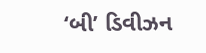‘બી’ ડિવીઝન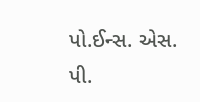પો.ઈન્સ. એસ. પી.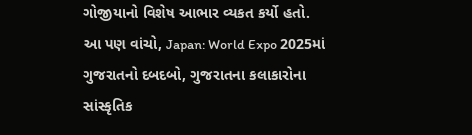ગોજીયાનો વિશેષ આભાર વ્યકત કર્યો હતો.
આ પણ વાંચો, Japan: World Expo 2025માં ગુજરાતનો દબદબો, ગુજરાતના કલાકારોના સાંસ્કૃતિક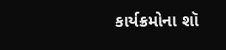કાર્યક્રમોના શૉ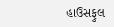હાઉસફુલ